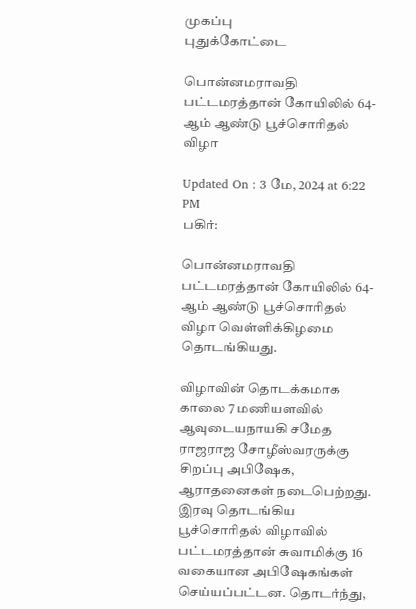முகப்பு
புதுக்கோட்டை

பொன்னமராவதி பட்டமரத்தான் கோயிலில் 64-ஆம் ஆண்டு பூச்சொரிதல் விழா

Updated On : 3 மே, 2024 at 6:22 PM
பகிர்:

பொன்னமராவதி பட்டமரத்தான் கோயிலில் 64-ஆம் ஆண்டு பூச்சொரிதல் விழா வெள்ளிக்கிழமை தொடங்கியது.

விழாவின் தொடக்கமாக காலை 7 மணியளவில் ஆவுடையநாயகி சமேத ராஜராஜ சோழீஸ்வரருக்கு சிறப்பு அபிஷேக, ஆராதனைகள் நடைபெற்றது. இரவு தொடங்கிய பூச்சொரிதல் விழாவில் பட்டமரத்தான் சுவாமிக்கு 16 வகையான அபிஷேகங்கள் செய்யப்பட்டன. தொடர்ந்து,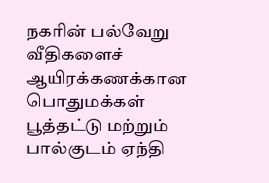நகரின் பல்வேறு வீதிகளைச் ஆயிரக்கணக்கான பொதுமக்கள் பூத்தட்டு மற்றும் பால்குடம் ஏந்தி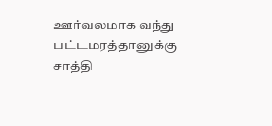ஊர்வலமாக வந்து பட்டமரத்தானுக்கு சாத்தி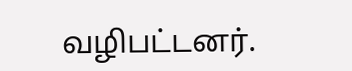வழிபட்டனர்.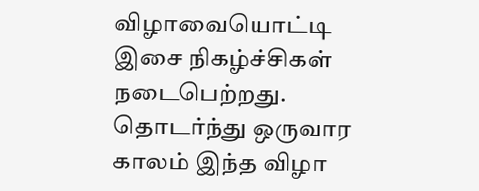விழாவையொட்டி இசை நிகழ்ச்சிகள் நடைபெற்றது. தொடர்ந்து ஒருவார காலம் இந்த விழா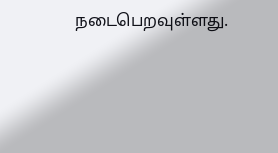நடைபெறவுள்ளது.